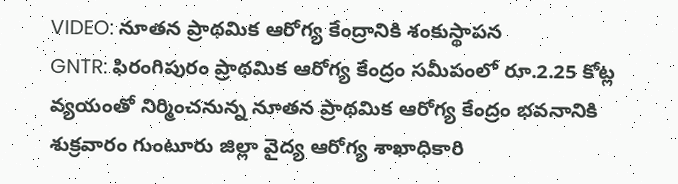VIDEO: నూతన ప్రాథమిక ఆరోగ్య కేంద్రానికి శంకుస్థాపన
GNTR: ఫిరంగిపురం ప్రాథమిక ఆరోగ్య కేంద్రం సమీపంలో రూ.2.25 కోట్ల వ్యయంతో నిర్మించనున్న నూతన ప్రాథమిక ఆరోగ్య కేంద్రం భవనానికి శుక్రవారం గుంటూరు జిల్లా వైద్య ఆరోగ్య శాఖాధికారి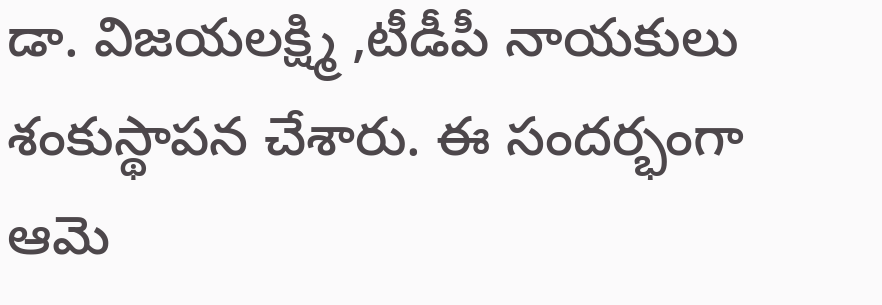డా. విజయలక్ష్మి ,టీడీపీ నాయకులు శంకుస్థాపన చేశారు. ఈ సందర్భంగా ఆమె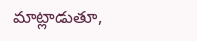మాట్లాడుతూ,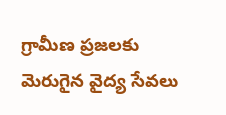గ్రామీణ ప్రజలకు మెరుగైన వైద్య సేవలు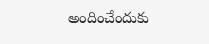అందించేందుకు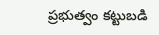ప్రభుత్వం కట్టుబడి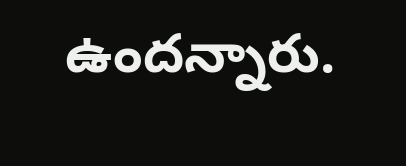ఉందన్నారు.